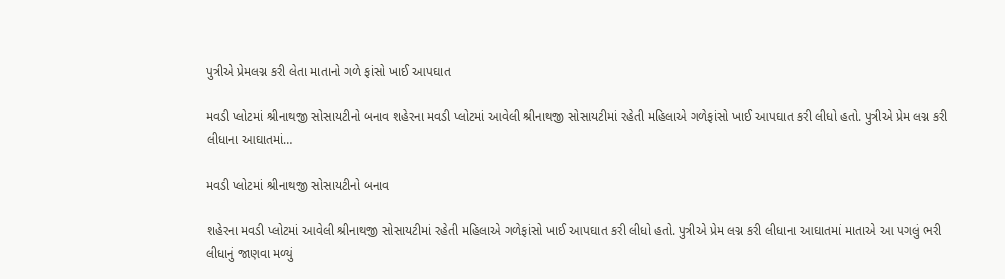પુત્રીએ પ્રેમલગ્ન કરી લેતા માતાનો ગળે ફાંસો ખાઈ આપઘાત

મવડી પ્લોટમાં શ્રીનાથજી સોસાયટીનો બનાવ શહેરના મવડી પ્લોટમાં આવેલી શ્રીનાથજી સોસાયટીમાં રહેતી મહિલાએ ગળેફાંસો ખાઈ આપઘાત કરી લીધો હતો. પુત્રીએ પ્રેમ લગ્ન કરી લીધાના આઘાતમાં…

મવડી પ્લોટમાં શ્રીનાથજી સોસાયટીનો બનાવ

શહેરના મવડી પ્લોટમાં આવેલી શ્રીનાથજી સોસાયટીમાં રહેતી મહિલાએ ગળેફાંસો ખાઈ આપઘાત કરી લીધો હતો. પુત્રીએ પ્રેમ લગ્ન કરી લીધાના આઘાતમાં માતાએ આ પગલું ભરી લીધાનું જાણવા મળ્યું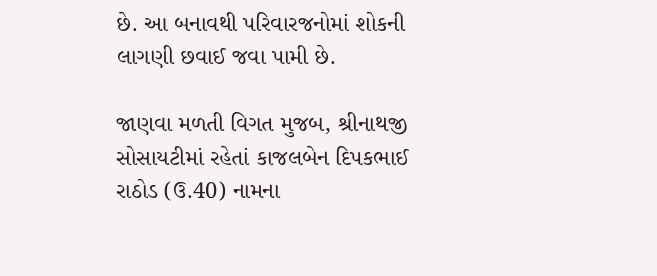છે. આ બનાવથી પરિવારજનોમાં શોકની લાગણી છવાઈ જવા પામી છે.

જાણવા મળતી વિગત મુજબ, શ્રીનાથજી સોસાયટીમાં રહેતાં કાજલબેન દિપકભાઈ રાઠોડ (ઉ.40) નામના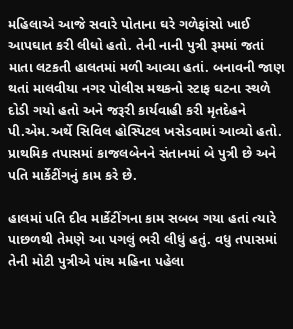મહિલાએ આજે સવારે પોતાના ઘરે ગળેફાંસો ખાઈ આપઘાત કરી લીધો હતો. તેની નાની પુત્રી રૂમમાં જતાં માતા લટકતી હાલતમાં મળી આવ્યા હતાં. બનાવની જાણ થતાં માલવીયા નગર પોલીસ મથકનો સ્ટાફ ઘટના સ્થળે દોડી ગયો હતો અને જરૂરી કાર્યવાહી કરી મૃતદેહને પી.એમ.અર્થે સિવિલ હોસ્પિટલ ખસેડવામાં આવ્યો હતો. પ્રાથમિક તપાસમાં કાજલબેનને સંતાનમાં બે પુત્રી છે અને પતિ માર્કેટીંગનું કામ કરે છે.

હાલમાં પતિ દીવ માર્કેટીંગના કામ સબબ ગયા હતાં ત્યારે પાછળથી તેમણે આ પગલું ભરી લીધું હતું. વધુ તપાસમાં તેની મોટી પુત્રીએ પાંચ મહિના પહેલા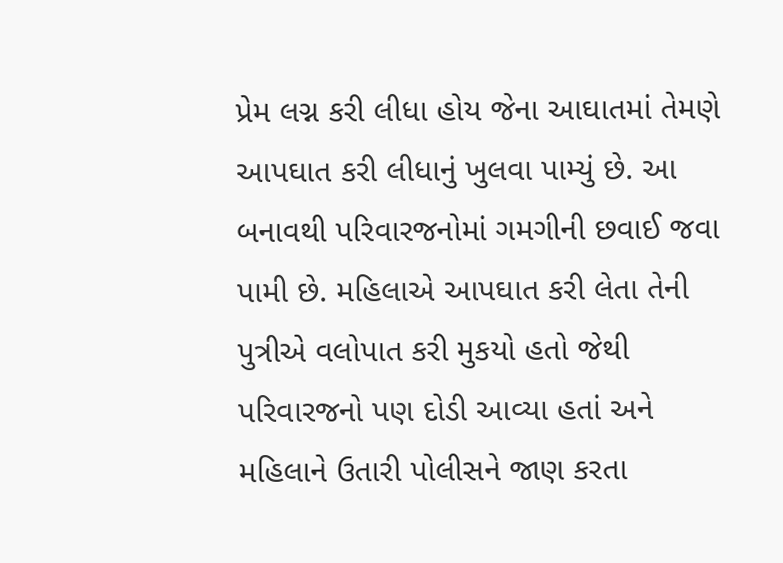પ્રેમ લગ્ન કરી લીધા હોય જેના આઘાતમાં તેમણે આપઘાત કરી લીધાનું ખુલવા પામ્યું છે. આ બનાવથી પરિવારજનોમાં ગમગીની છવાઈ જવા પામી છે. મહિલાએ આપઘાત કરી લેતા તેની પુત્રીએ વલોપાત કરી મુકયો હતો જેથી પરિવારજનો પણ દોડી આવ્યા હતાં અને મહિલાને ઉતારી પોલીસને જાણ કરતા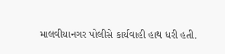માલવીયાનગર પોલીસે કાર્યવાહી હાથ ધરી હતી.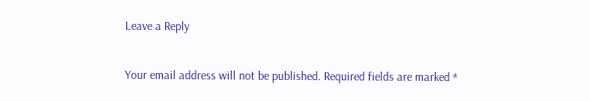Leave a Reply

Your email address will not be published. Required fields are marked *